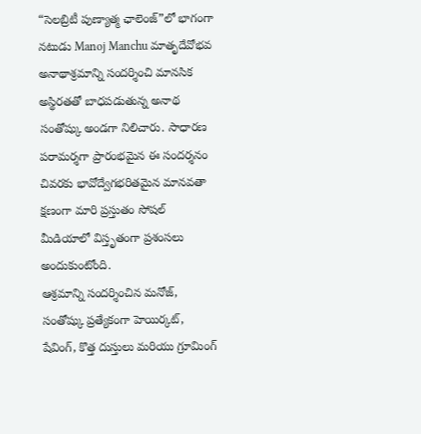“సెలబ్రిటీ పుణ్యాత్మ ఛాలెంజ్”లో భాగంగా నటుడు Manoj Manchu మాతృదేవోభవ అనాథాశ్రమాన్ని సందర్శించి మానసిక అస్థిరతతో బాధపడుతున్న అనాథ సంతోష్కు అండగా నిలిచారు. సాధారణ పరామర్శగా ప్రారంభమైన ఈ సందర్శనం చివరకు భావోద్వేగభరితమైన మానవతా క్షణంగా మారి ప్రస్తుతం సోషల్ మీడియాలో విస్తృతంగా ప్రశంసలు అందుకుంటోంది.
ఆశ్రమాన్ని సందర్శించిన మనోజ్, సంతోష్కు ప్రత్యేకంగా హెయిర్కట్, షేవింగ్, కొత్త దుస్తులు మరియు గ్రూమింగ్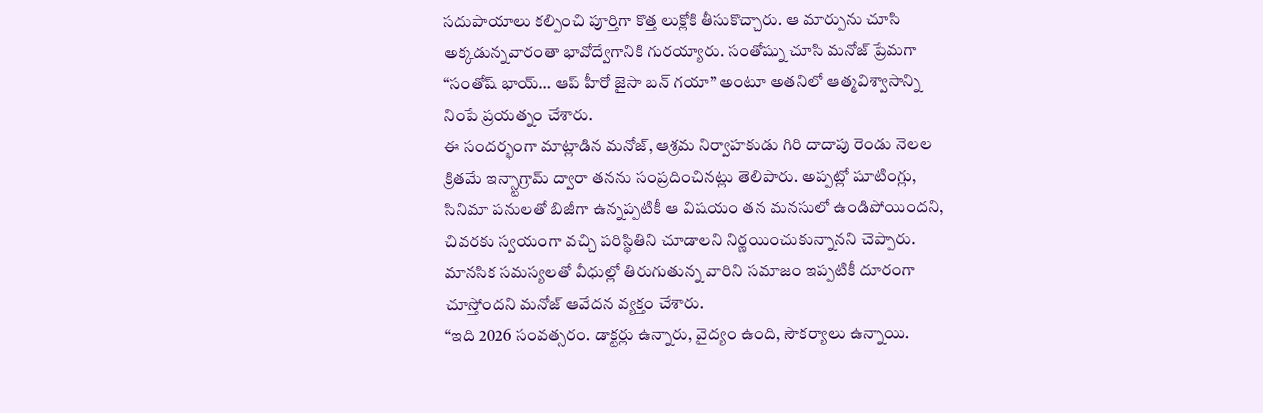సదుపాయాలు కల్పించి పూర్తిగా కొత్త లుక్లోకి తీసుకొచ్చారు. ఆ మార్పును చూసి అక్కడున్నవారంతా భావోద్వేగానికి గురయ్యారు. సంతోష్ను చూసి మనోజ్ ప్రేమగా “సంతోష్ భాయ్… ఆప్ హీరో జైసా బన్ గయా” అంటూ అతనిలో ఆత్మవిశ్వాసాన్ని నింపే ప్రయత్నం చేశారు.
ఈ సందర్భంగా మాట్లాడిన మనోజ్, ఆశ్రమ నిర్వాహకుడు గిరి దాదాపు రెండు నెలల క్రితమే ఇన్స్టాగ్రామ్ ద్వారా తనను సంప్రదించినట్లు తెలిపారు. అప్పట్లో షూటింగ్లు, సినిమా పనులతో బిజీగా ఉన్నప్పటికీ ఆ విషయం తన మనసులో ఉండిపోయిందని, చివరకు స్వయంగా వచ్చి పరిస్థితిని చూడాలని నిర్ణయించుకున్నానని చెప్పారు.
మానసిక సమస్యలతో వీధుల్లో తిరుగుతున్న వారిని సమాజం ఇప్పటికీ దూరంగా చూస్తోందని మనోజ్ ఆవేదన వ్యక్తం చేశారు.
“ఇది 2026 సంవత్సరం. డాక్టర్లు ఉన్నారు, వైద్యం ఉంది, సౌకర్యాలు ఉన్నాయి.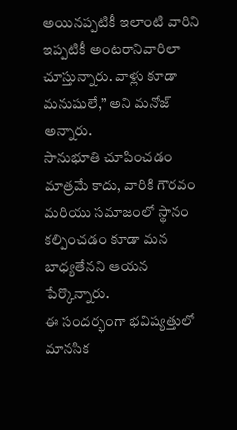అయినప్పటికీ ఇలాంటి వారిని ఇప్పటికీ అంటరానివారిలా చూస్తున్నారు. వాళ్లు కూడా మనుషులే,” అని మనోజ్ అన్నారు.
సానుభూతి చూపించడం మాత్రమే కాదు, వారికి గౌరవం మరియు సమాజంలో స్థానం కల్పించడం కూడా మన బాధ్యతేనని ఆయన పేర్కొన్నారు.
ఈ సందర్భంగా భవిష్యత్తులో మానసిక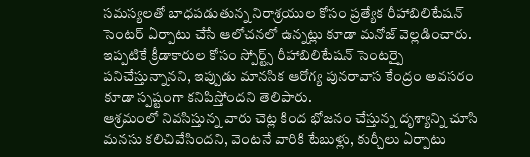సమస్యలతో బాధపడుతున్న నిరాశ్రయుల కోసం ప్రత్యేక రీహాబిలిటేషన్ సెంటర్ ఏర్పాటు చేసే ఆలోచనలో ఉన్నట్లు కూడా మనోజ్ వెల్లడించారు. ఇప్పటికే క్రీడాకారుల కోసం స్పోర్ట్స్ రీహాబిలిటేషన్ సెంటర్పై పనిచేస్తున్నానని, ఇప్పుడు మానసిక ఆరోగ్య పునరావాస కేంద్రం అవసరం కూడా స్పష్టంగా కనిపిస్తోందని తెలిపారు.
ఆశ్రమంలో నివసిస్తున్న వారు చెట్ల కింద భోజనం చేస్తున్న దృశ్యాన్ని చూసి మనసు కలిచివేసిందని, వెంటనే వారికి టేబుళ్లు, కుర్చీలు ఏర్పాటు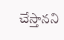చేస్తానని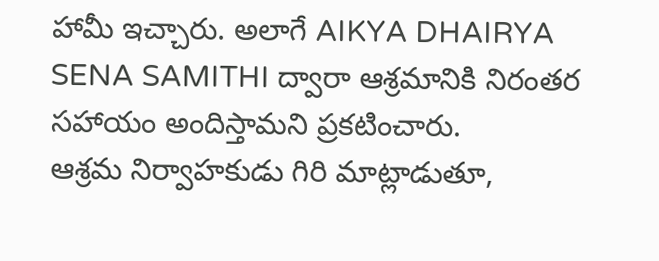హామీ ఇచ్చారు. అలాగే AIKYA DHAIRYA SENA SAMITHI ద్వారా ఆశ్రమానికి నిరంతర సహాయం అందిస్తామని ప్రకటించారు.
ఆశ్రమ నిర్వాహకుడు గిరి మాట్లాడుతూ,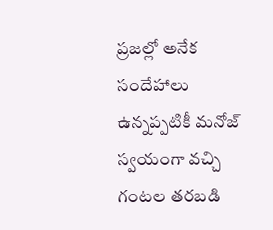ప్రజల్లో అనేక సందేహాలు ఉన్నప్పటికీ మనోజ్ స్వయంగా వచ్చి గంటల తరబడి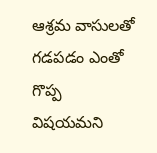ఆశ్రమ వాసులతో గడపడం ఎంతో గొప్ప విషయమని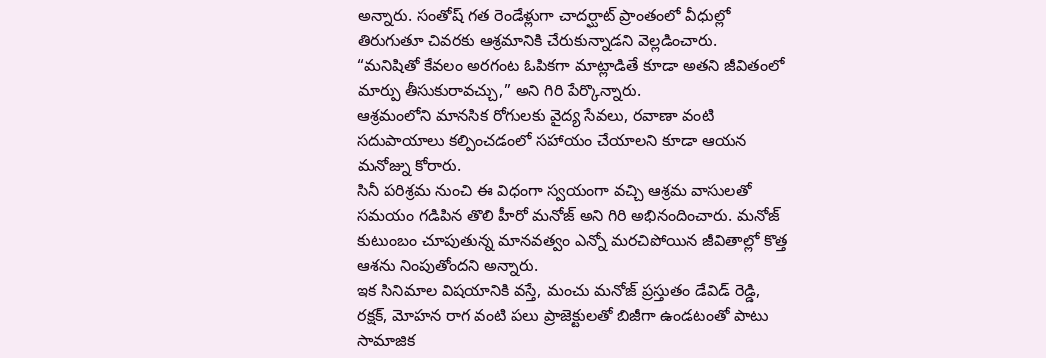అన్నారు. సంతోష్ గత రెండేళ్లుగా చాదర్ఘాట్ ప్రాంతంలో వీధుల్లో తిరుగుతూ చివరకు ఆశ్రమానికి చేరుకున్నాడని వెల్లడించారు.
“మనిషితో కేవలం అరగంట ఓపికగా మాట్లాడితే కూడా అతని జీవితంలో మార్పు తీసుకురావచ్చు,” అని గిరి పేర్కొన్నారు.
ఆశ్రమంలోని మానసిక రోగులకు వైద్య సేవలు, రవాణా వంటి సదుపాయాలు కల్పించడంలో సహాయం చేయాలని కూడా ఆయన మనోజ్ను కోరారు.
సినీ పరిశ్రమ నుంచి ఈ విధంగా స్వయంగా వచ్చి ఆశ్రమ వాసులతో సమయం గడిపిన తొలి హీరో మనోజ్ అని గిరి అభినందించారు. మనోజ్ కుటుంబం చూపుతున్న మానవత్వం ఎన్నో మరచిపోయిన జీవితాల్లో కొత్త ఆశను నింపుతోందని అన్నారు.
ఇక సినిమాల విషయానికి వస్తే, మంచు మనోజ్ ప్రస్తుతం డేవిడ్ రెడ్డి, రక్షక్, మోహన రాగ వంటి పలు ప్రాజెక్టులతో బిజీగా ఉండటంతో పాటు సామాజిక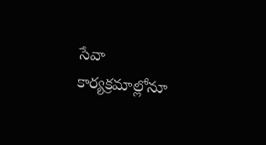సేవా కార్యక్రమాల్లోనూ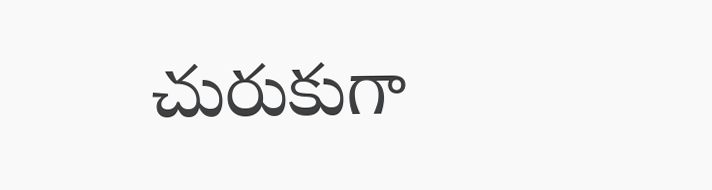చురుకుగా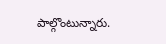పాల్గొంటున్నారు.